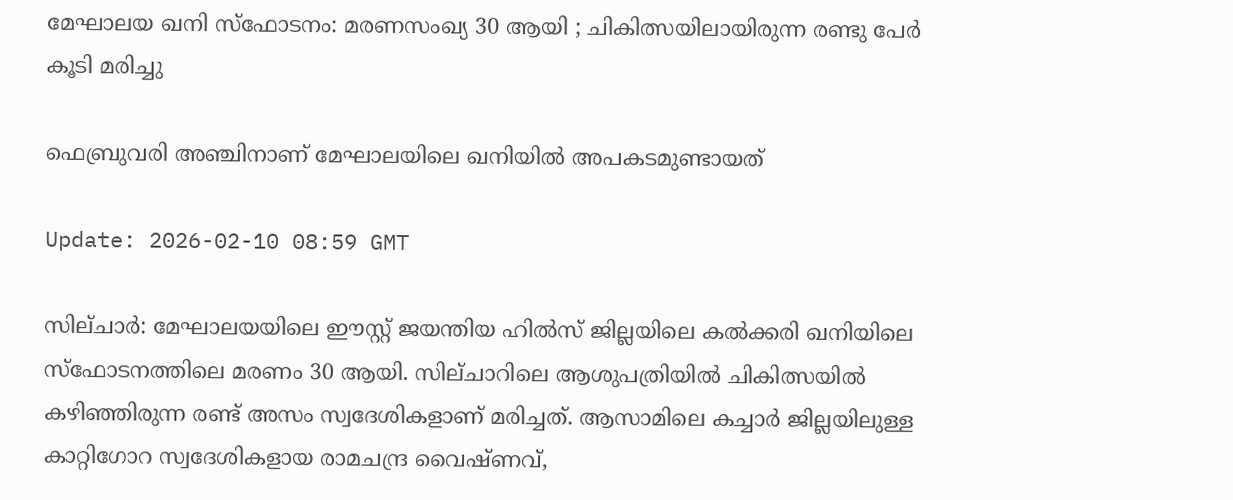മേഘാലയ ഖനി സ്ഫോടനം: മരണസംഖ്യ 30 ആയി ; ചികിത്സയിലായിരുന്ന രണ്ടു പേർ കൂടി മരിച്ചു

ഫെബ്രുവരി അഞ്ചിനാണ് മേഘാലയിലെ ഖനിയിൽ അപകടമുണ്ടായത്

Update: 2026-02-10 08:59 GMT

സില്ചാർ: മേഘാലയയിലെ ഈസ്റ്റ് ജയന്തിയ ഹിൽസ് ജില്ലയിലെ കൽക്കരി ഖനിയിലെ സ്ഫോടനത്തിലെ മരണം 30 ആയി. സില്ചാറിലെ ആശുപത്രിയിൽ ചികിത്സയിൽ കഴിഞ്ഞിരുന്ന രണ്ട് അസം സ്വദേശികളാണ് മരിച്ചത്. ആസാമിലെ കച്ചാർ ജില്ലയിലുള്ള കാറ്റിഗോറ സ്വദേശികളായ രാമചന്ദ്ര വൈഷ്ണവ്,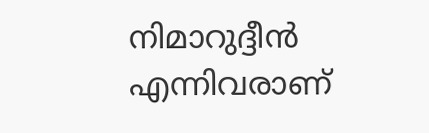നിമാറുദ്ദീൻ എന്നിവരാണ്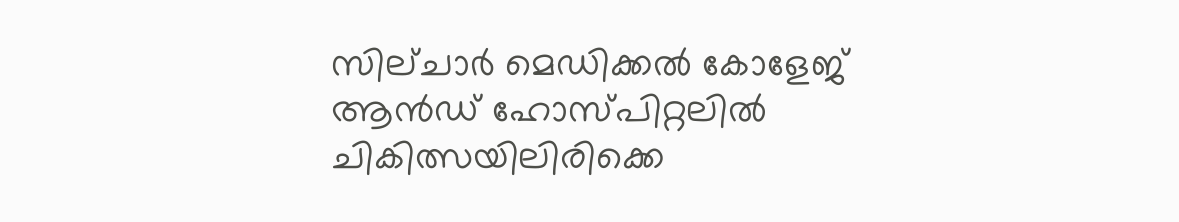സില്ചാർ മെഡിക്കൽ കോളേജ് ആൻഡ് ഹോസ്പിറ്റലിൽ ചികിത്സയിലിരിക്കെ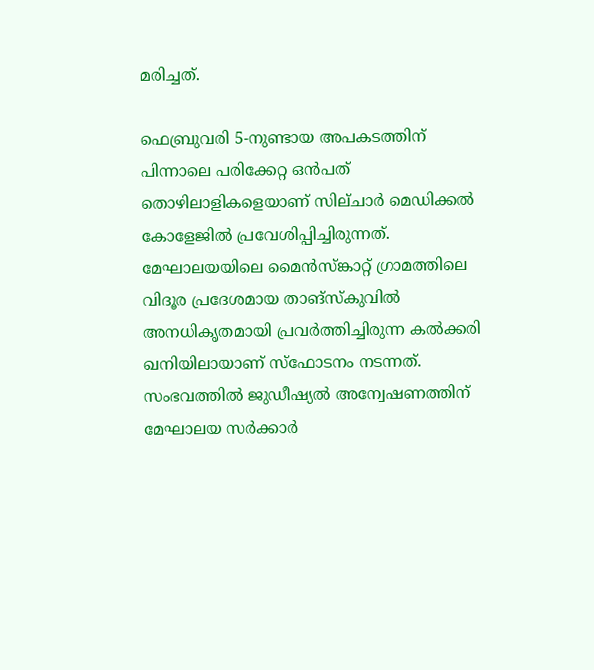മരിച്ചത്.

ഫെബ്രുവരി 5-നുണ്ടായ അപകടത്തിന് പിന്നാലെ പരിക്കേറ്റ ഒൻപത് തൊഴിലാളികളെയാണ് സില്ചാർ മെഡിക്കൽ കോളേജിൽ പ്രവേശിപ്പിച്ചിരുന്നത്. മേഘാലയയിലെ മൈൻസ്‌ങ്കാറ്റ് ഗ്രാമത്തിലെ വിദൂര പ്രദേശമായ താങ്‌സ്‌കുവിൽ അനധികൃതമായി പ്രവർത്തിച്ചിരുന്ന കൽക്കരി ഖനിയിലായാണ് സ്ഫോടനം നടന്നത്. സംഭവത്തിൽ ജുഡീഷ്യൽ അന്വേഷണത്തിന് മേഘാലയ സർക്കാ‍‍ർ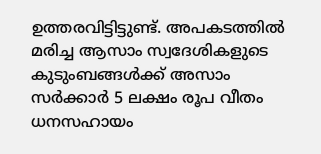ഉത്തരവിട്ടിട്ടുണ്ട്. അപകടത്തിൽ മരിച്ച ആസാം സ്വദേശികളുടെ കുടുംബങ്ങൾക്ക് അസാം സർക്കാർ 5 ലക്ഷം രൂപ വീതം ധനസഹായം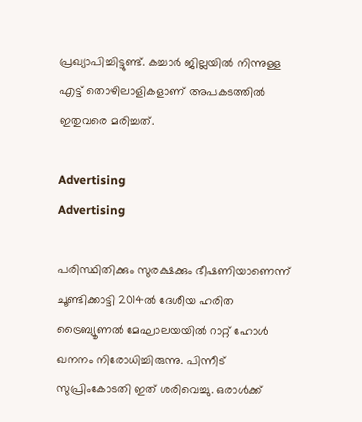പ്രഖ്യാപിച്ചിട്ടുണ്ട്. കച്ചാർ ജില്ലയിൽ നിന്നുള്ള എട്ട് തൊഴിലാളികളാണ് അപകടത്തിൽ ഇതുവരെ മരിച്ചത്.

Advertising
Advertising

പരിസ്ഥിതിക്കും സുരക്ഷക്കും ഭീഷണിയാണെന്ന് ചൂണ്ടിക്കാട്ടി 2014ൽ ദേശീയ ഹരിത ട്രൈബ്യൂണൽ മേഘാലയയിൽ റാറ്റ് ഹോൾ ഖനനം നിരോധിച്ചിരുന്നു. പിന്നീട് സുപ്രിംകോടതി ഇത് ശരിവെച്ചു. ഒരാൾക്ക്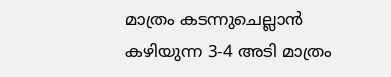മാത്രം കടന്നുചെല്ലാൻ കഴിയുന്ന 3-4 അടി മാത്രം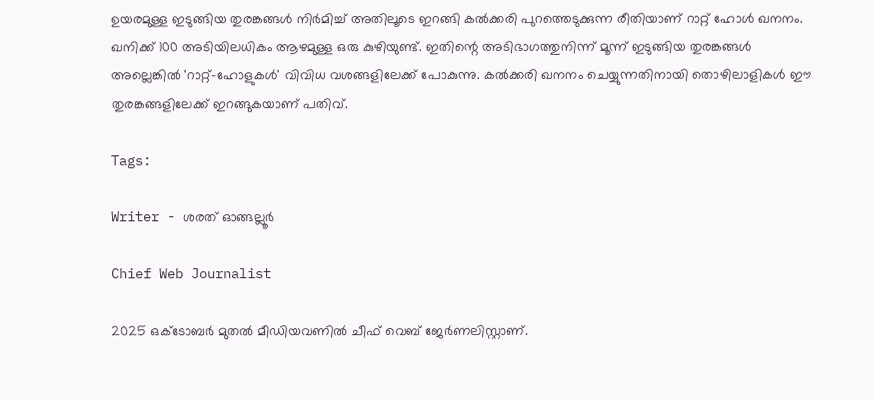ഉയരമുള്ള ഇടുങ്ങിയ തുരങ്കങ്ങൾ നിർമിച്ച് അതിലൂടെ ഇറങ്ങി കൽക്കരി പുറത്തെടുക്കുന്ന രീതിയാണ് റാറ്റ് ഹോൾ ഖനനം. ഖനിക്ക് 100 അടിയിലധികം ആഴമുള്ള ഒരു കുഴിയുണ്ട്. ഇതിന്റെ അടിഭാഗത്തുനിന്ന് മൂന്ന് ഇടുങ്ങിയ തുരങ്കങ്ങൾ അല്ലെങ്കിൽ 'റാറ്റ്-ഹോളുകൾ' വിവിധ വശങ്ങളിലേക്ക് പോകുന്നു. കൽക്കരി ഖനനം ചെയ്യുന്നതിനായി തൊഴിലാളികൾ ഈ തുരങ്കങ്ങളിലേക്ക് ഇറങ്ങുകയാണ് പതിവ്.

Tags:

Writer - ശരത് ഓങ്ങല്ലൂർ

Chief Web Journalist

2025 ഒക്ടോബർ മുതൽ മീ‍ഡിയവണിൽ ചീഫ് വെബ് ജേർണലിസ്റ്റാണ്.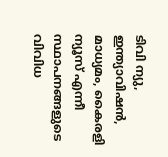ടിവി ന്യു, ഇന്ത്യാവിഷൻ, മാധ്യമം, കൈരളി ന്യൂസ് എന്നീ സ്ഥാപനങ്ങളുടെ വിവിധ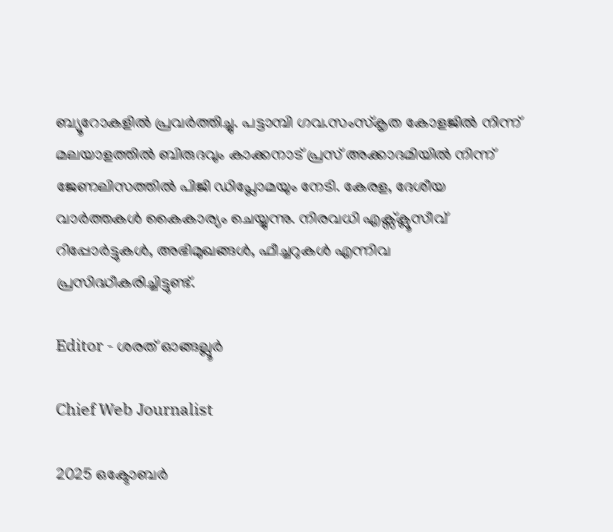ബ്യൂറോകളിൽ പ്രവർത്തിച്ചു. പട്ടാമ്പി ഗവ.സംസ്കൃത കോളജിൽ നിന്ന് മലയാളത്തിൽ ബിരുദവും കാക്കനാട് പ്രസ് അക്കാദമിയിൽ നിന്ന് ജേണലിസത്തിൽ പിജി ഡിപ്ലോമയും നേടി. കേരള, ദേശീയ വാർത്തകൾ കൈകാര്യം ചെയ്യുന്നു. നിരവധി എക്സ്ക്ലൂസീവ് റിപ്പോർട്ടുകൾ, അഭിമുഖങ്ങള്‍, ഫീച്ചറുകള്‍ എന്നിവ പ്രസിദ്ധീകരിച്ചിട്ടുണ്ട്.

Editor - ശരത് ഓങ്ങല്ലൂർ

Chief Web Journalist

2025 ഒക്ടോബർ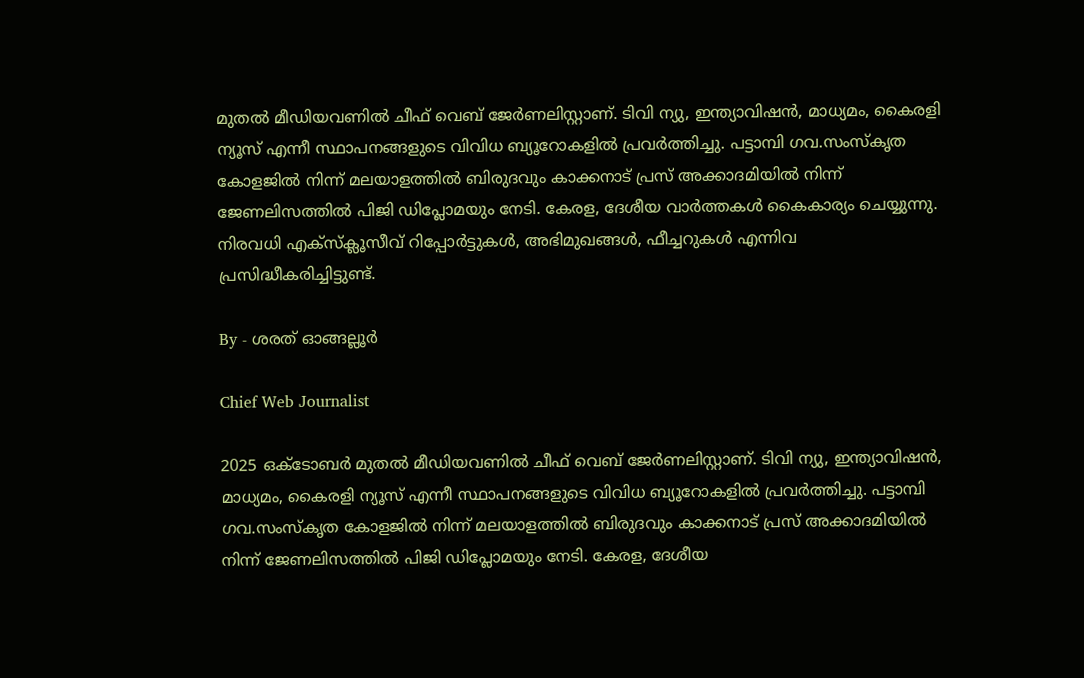മുതൽ മീ‍ഡിയവണിൽ ചീഫ് വെബ് ജേർണലിസ്റ്റാണ്. ടിവി ന്യു, ഇന്ത്യാവിഷൻ, മാധ്യമം, കൈരളി ന്യൂസ് എന്നീ സ്ഥാപനങ്ങളുടെ വിവിധ ബ്യൂറോകളിൽ പ്രവർത്തിച്ചു. പട്ടാമ്പി ഗവ.സംസ്കൃത കോളജിൽ നിന്ന് മലയാളത്തിൽ ബിരുദവും കാക്കനാട് പ്രസ് അക്കാദമിയിൽ നിന്ന് ജേണലിസത്തിൽ പിജി ഡിപ്ലോമയും നേടി. കേരള, ദേശീയ വാർത്തകൾ കൈകാര്യം ചെയ്യുന്നു. നിരവധി എക്സ്ക്ലൂസീവ് റിപ്പോർട്ടുകൾ, അഭിമുഖങ്ങള്‍, ഫീച്ചറുകള്‍ എന്നിവ പ്രസിദ്ധീകരിച്ചിട്ടുണ്ട്.

By - ശരത് ഓങ്ങല്ലൂർ

Chief Web Journalist

2025 ഒക്ടോബർ മുതൽ മീ‍ഡിയവണിൽ ചീഫ് വെബ് ജേർണലിസ്റ്റാണ്. ടിവി ന്യു, ഇന്ത്യാവിഷൻ, മാധ്യമം, കൈരളി ന്യൂസ് എന്നീ സ്ഥാപനങ്ങളുടെ വിവിധ ബ്യൂറോകളിൽ പ്രവർത്തിച്ചു. പട്ടാമ്പി ഗവ.സംസ്കൃത കോളജിൽ നിന്ന് മലയാളത്തിൽ ബിരുദവും കാക്കനാട് പ്രസ് അക്കാദമിയിൽ നിന്ന് ജേണലിസത്തിൽ പിജി ഡിപ്ലോമയും നേടി. കേരള, ദേശീയ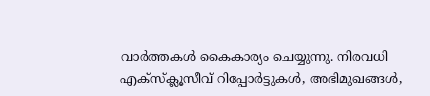വാർത്തകൾ കൈകാര്യം ചെയ്യുന്നു. നിരവധി എക്സ്ക്ലൂസീവ് റിപ്പോർട്ടുകൾ, അഭിമുഖങ്ങള്‍,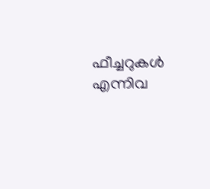ഫീച്ചറുകള്‍ എന്നിവ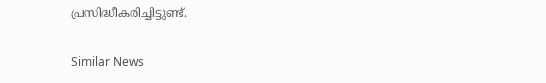പ്രസിദ്ധീകരിച്ചിട്ടുണ്ട്.

Similar News